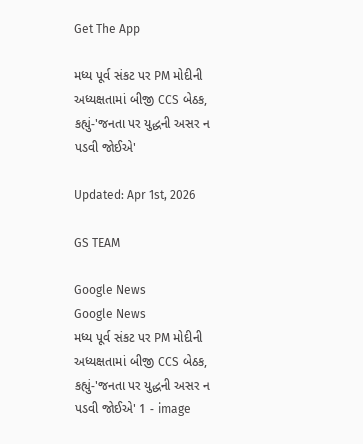Get The App

મધ્ય પૂર્વ સંકટ પર PM મોદીની અધ્યક્ષતામાં બીજી CCS બેઠક, કહ્યું-'જનતા પર યુદ્ધની અસર ન પડવી જોઈએ'

Updated: Apr 1st, 2026

GS TEAM

Google News
Google News
મધ્ય પૂર્વ સંકટ પર PM મોદીની અધ્યક્ષતામાં બીજી CCS બેઠક, કહ્યું-'જનતા પર યુદ્ધની અસર ન પડવી જોઈએ' 1 - image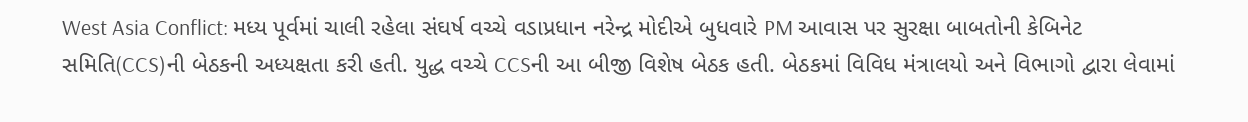West Asia Conflict: મધ્ય પૂર્વમાં ચાલી રહેલા સંઘર્ષ વચ્ચે વડાપ્રધાન નરેન્દ્ર મોદીએ બુધવારે PM આવાસ પર સુરક્ષા બાબતોની કેબિનેટ સમિતિ(CCS)ની બેઠકની અધ્યક્ષતા કરી હતી. યુદ્ધ વચ્ચે CCSની આ બીજી વિશેષ બેઠક હતી. બેઠકમાં વિવિધ મંત્રાલયો અને વિભાગો દ્વારા લેવામાં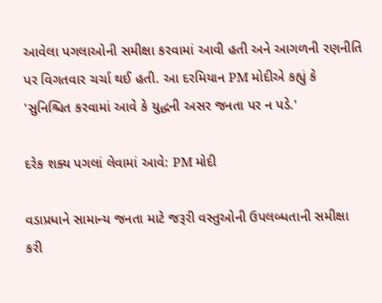આવેલા પગલાઓની સમીક્ષા કરવામાં આવી હતી અને આગળની રણનીતિ પર વિગતવાર ચર્ચા થઈ હતી. આ દરમિયાન PM મોદીએ કહ્યું કે 'સુનિશ્ચિત કરવામાં આવે કે યુદ્ધની અસર જનતા પર ન પડે.'

દરેક શક્ય પગલાં લેવામાં આવે: PM મોદી

વડાપ્રધાને સામાન્ય જનતા માટે જરૂરી વસ્તુઓની ઉપલબ્ધતાની સમીક્ષા કરી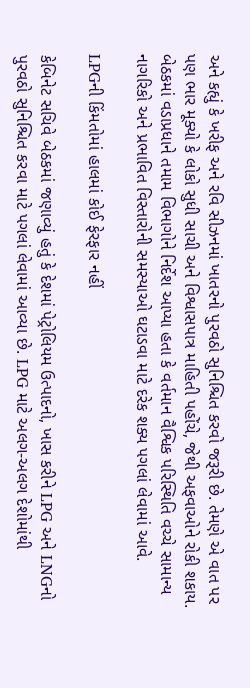અને કહ્યું કે ખરીફ અને રવિ સીઝનમાં ખાતરનો પુરવઠો સુનિશ્ચિત કરવો જરૂરી છે. તેમણે એ વાત પર પણ ભાર મૂક્યો કે લોકો સુધી સાચી અને વિશ્વાસપાત્ર માહિતી પહોંચે, જેથી અફવાઓને રોકી શકાય. બેઠકમાં વડાપ્રધાને તમામ વિભાગોને નિર્દેશ આપ્યા હતા કે વર્તમાન વૈશ્વિક પરિસ્થિતિ વચ્ચે સામાન્ય નાગરિકો અને પ્રભાવિત વિસ્તારોની સમસ્યાઓ ઘટાડવા માટે દરેક શક્ય પગલાં લેવામાં આવે.

LPGની કિંમતોમાં હાલમાં કોઈ ફેરફાર નહીં

કેબિનેટ સચિવે બેઠકમાં જણાવ્યું હતું કે દેશમાં પેટ્રોલિયમ ઉત્પાદનો, ખાસ કરીને LPG અને LNGનો પુરવઠો સુનિશ્ચિત કરવા માટે પગલાં લેવામાં આવ્યા છે. LPG માટે અલગ-અલગ દેશોમાંથી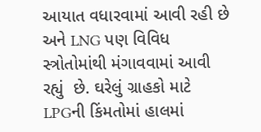આયાત વધારવામાં આવી રહી છે અને LNG પણ વિવિધ સ્ત્રોતોમાંથી મંગાવવામાં આવી રહ્યું  છે. ઘરેલું ગ્રાહકો માટે LPGની કિંમતોમાં હાલમાં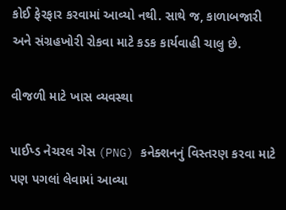કોઈ ફેરફાર કરવામાં આવ્યો નથી. સાથે જ, કાળાબજારી અને સંગ્રહખોરી રોકવા માટે કડક કાર્યવાહી ચાલુ છે.

વીજળી માટે ખાસ વ્યવસ્થા

પાઈપ્ડ નેચરલ ગેસ (PNG) કનેક્શનનું વિસ્તરણ કરવા માટે પણ પગલાં લેવામાં આવ્યા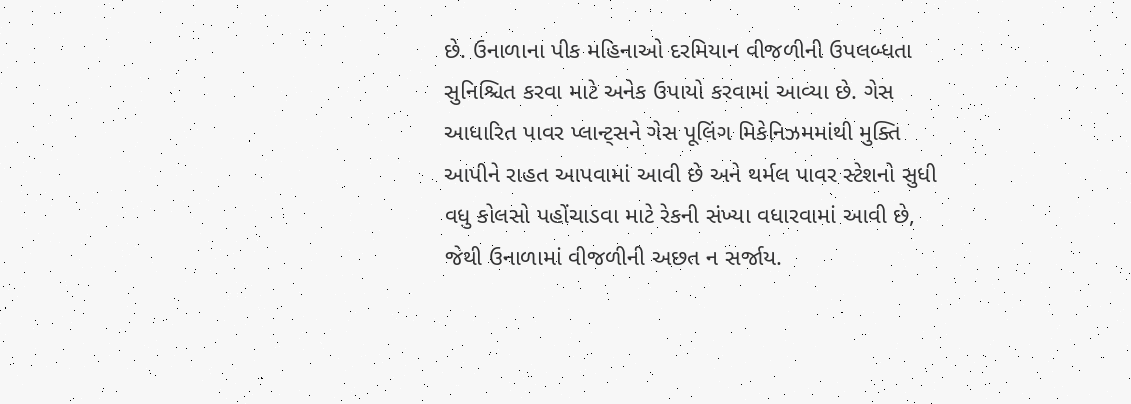છે. ઉનાળાના પીક મહિનાઓ દરમિયાન વીજળીની ઉપલબ્ધતા સુનિશ્ચિત કરવા માટે અનેક ઉપાયો કરવામાં આવ્યા છે. ગેસ આધારિત પાવર પ્લાન્ટ્સને ગેસ પૂલિંગ મિકેનિઝમમાંથી મુક્તિ આપીને રાહત આપવામાં આવી છે અને થર્મલ પાવર સ્ટેશનો સુધી વધુ કોલસો પહોંચાડવા માટે રેકની સંખ્યા વધારવામાં આવી છે, જેથી ઉનાળામાં વીજળીની અછત ન સર્જાય.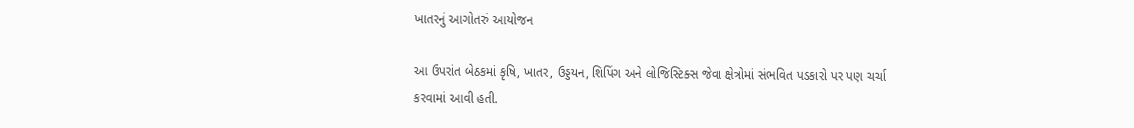ખાતરનું આગોતરું આયોજન

આ ઉપરાંત બેઠકમાં કૃષિ, ખાતર, ઉડ્ડયન, શિપિંગ અને લોજિસ્ટિક્સ જેવા ક્ષેત્રોમાં સંભવિત પડકારો પર પણ ચર્ચા કરવામાં આવી હતી.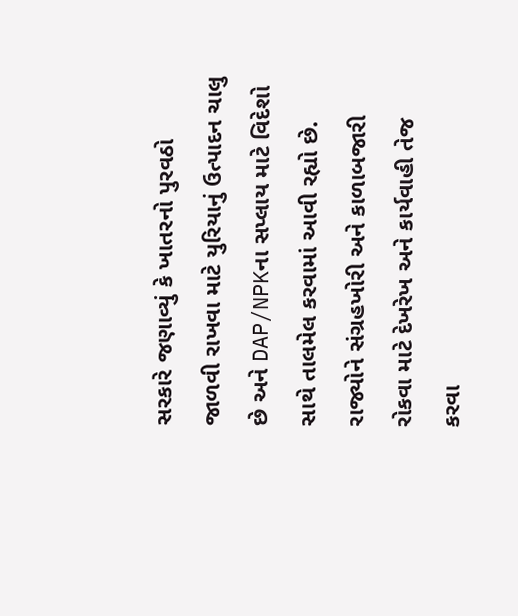સરકારે જણાવ્યું કે ખાતરનો પુરવઠો જાળવી રાખવા માટે યુરિયાનું ઉત્પાદન ચાલુ છે અને DAP/NPKના સપ્લાય માટે વિદેશો સાથે તાલમેલ કરવામાં આવી રહ્યો છે. રાજ્યોને સંગ્રહખોરી અને કાળાબજારી રોકવા માટે દેખરેખ અને કાર્યવાહી તેજ કરવા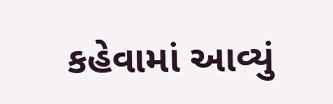કહેવામાં આવ્યું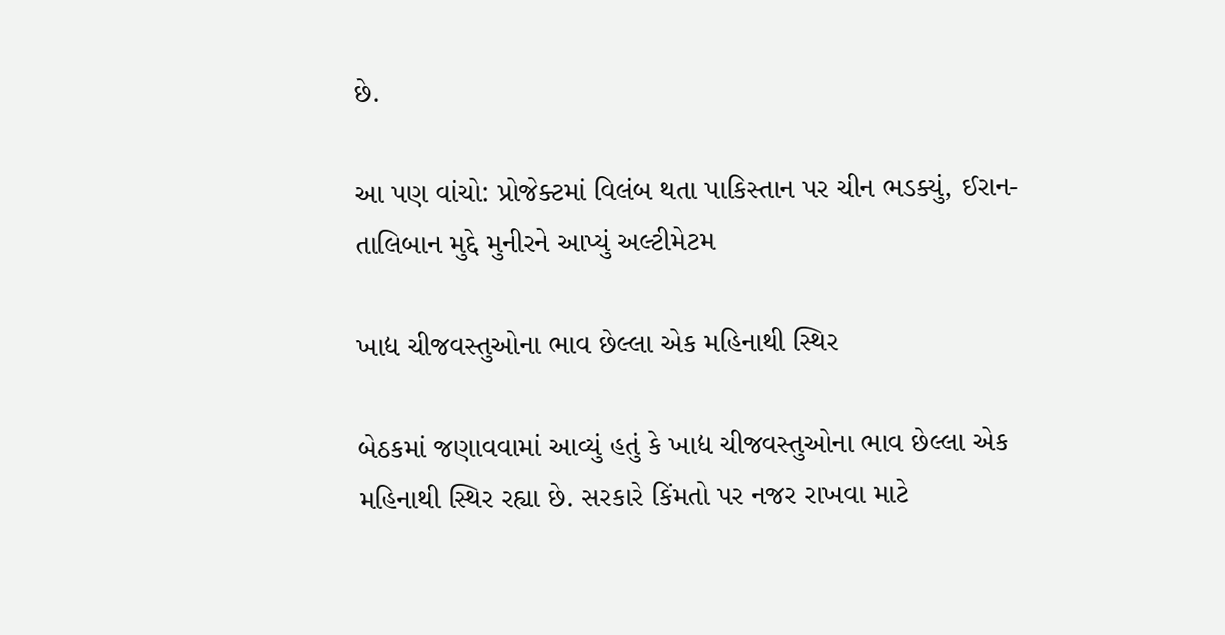છે.

આ પણ વાંચો: પ્રોજેક્ટમાં વિલંબ થતા પાકિસ્તાન પર ચીન ભડક્યું, ઈરાન-તાલિબાન મુદ્દે મુનીરને આપ્યું અલ્ટીમેટમ

ખાદ્ય ચીજવસ્તુઓના ભાવ છેલ્લા એક મહિનાથી સ્થિર

બેઠકમાં જણાવવામાં આવ્યું હતું કે ખાદ્ય ચીજવસ્તુઓના ભાવ છેલ્લા એક મહિનાથી સ્થિર રહ્યા છે. સરકારે કિંમતો પર નજર રાખવા માટે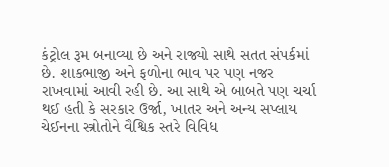કંટ્રોલ રૂમ બનાવ્યા છે અને રાજ્યો સાથે સતત સંપર્કમાં છે. શાકભાજી અને ફળોના ભાવ પર પણ નજર રાખવામાં આવી રહી છે. આ સાથે એ બાબતે પણ ચર્ચા થઈ હતી કે સરકાર ઉર્જા, ખાતર અને અન્ય સપ્લાય ચેઈનના સ્ત્રોતોને વૈશ્વિક સ્તરે વિવિધ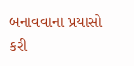બનાવવાના પ્રયાસો કરી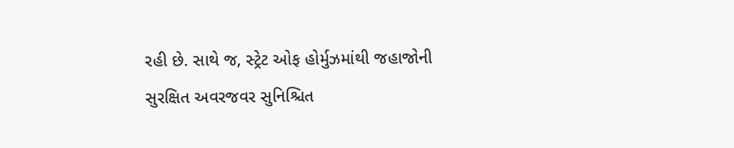રહી છે. સાથે જ, સ્ટ્રેટ ઓફ હોર્મુઝમાંથી જહાજોની સુરક્ષિત અવરજવર સુનિશ્ચિત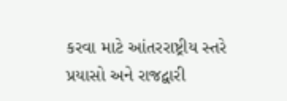કરવા માટે આંતરરાષ્ટ્રીય સ્તરે પ્રયાસો અને રાજદ્વારી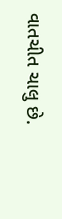વાતચીત ચાલુ છે.